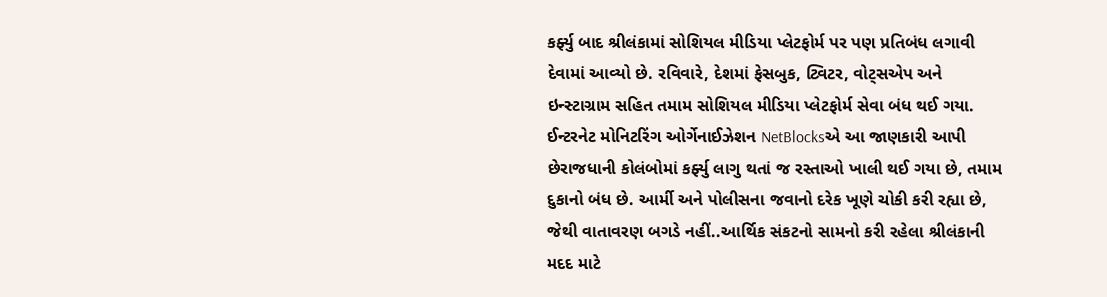કર્ફ્યુ બાદ શ્રીલંકામાં સોશિયલ મીડિયા પ્લેટફોર્મ પર પણ પ્રતિબંધ લગાવી દેવામાં આવ્યો છે. રવિવારે, દેશમાં ફેસબુક, ટ્વિટર, વોટ્સએપ અને ઇન્સ્ટાગ્રામ સહિત તમામ સોશિયલ મીડિયા પ્લેટફોર્મ સેવા બંધ થઈ ગયા. ઈન્ટરનેટ મોનિટરિંગ ઓર્ગેનાઈઝેશન NetBlocksએ આ જાણકારી આપી છેરાજધાની કોલંબોમાં કર્ફ્યુ લાગુ થતાં જ રસ્તાઓ ખાલી થઈ ગયા છે, તમામ દુકાનો બંધ છે. આર્મી અને પોલીસના જવાનો દરેક ખૂણે ચોકી કરી રહ્યા છે, જેથી વાતાવરણ બગડે નહીં..આર્થિક સંકટનો સામનો કરી રહેલા શ્રીલંકાની મદદ માટે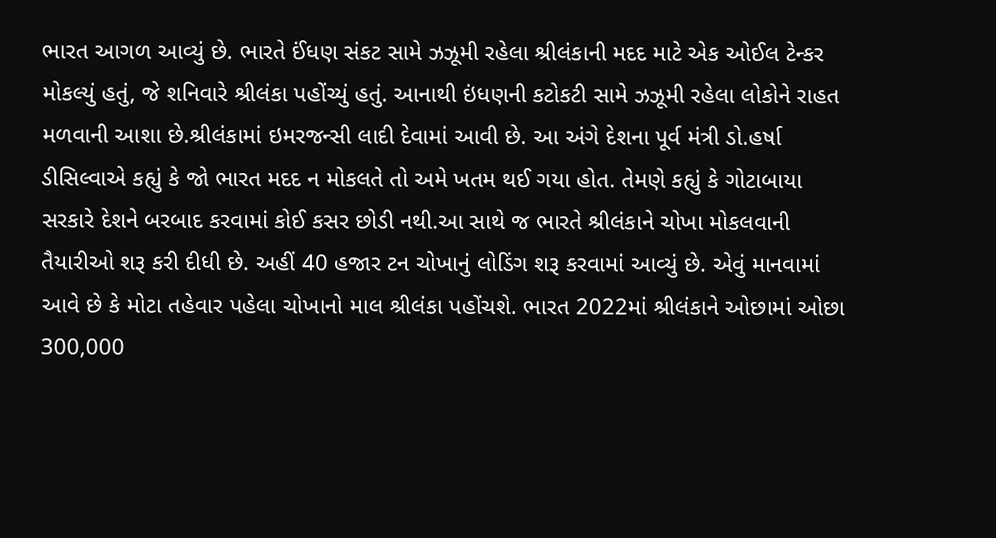ભારત આગળ આવ્યું છે. ભારતે ઈંધણ સંકટ સામે ઝઝૂમી રહેલા શ્રીલંકાની મદદ માટે એક ઓઈલ ટેન્કર મોકલ્યું હતું, જે શનિવારે શ્રીલંકા પહોંચ્યું હતું. આનાથી ઇંધણની કટોકટી સામે ઝઝૂમી રહેલા લોકોને રાહત મળવાની આશા છે.શ્રીલંકામાં ઇમરજન્સી લાદી દેવામાં આવી છે. આ અંગે દેશના પૂર્વ મંત્રી ડો.હર્ષા ડીસિલ્વાએ કહ્યું કે જો ભારત મદદ ન મોકલતે તો અમે ખતમ થઈ ગયા હોત. તેમણે કહ્યું કે ગોટાબાયા સરકારે દેશને બરબાદ કરવામાં કોઈ કસર છોડી નથી.આ સાથે જ ભારતે શ્રીલંકાને ચોખા મોકલવાની તૈયારીઓ શરૂ કરી દીધી છે. અહીં 40 હજાર ટન ચોખાનું લોડિંગ શરૂ કરવામાં આવ્યું છે. એવું માનવામાં આવે છે કે મોટા તહેવાર પહેલા ચોખાનો માલ શ્રીલંકા પહોંચશે. ભારત 2022માં શ્રીલંકાને ઓછામાં ઓછા 300,000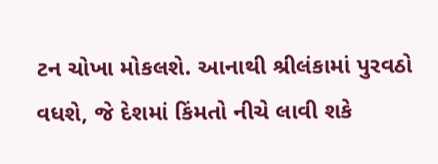ટન ચોખા મોકલશે. આનાથી શ્રીલંકામાં પુરવઠો વધશે, જે દેશમાં કિંમતો નીચે લાવી શકે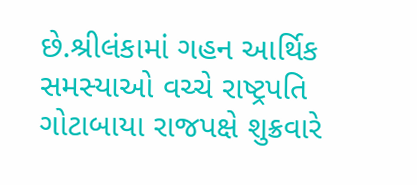છે.શ્રીલંકામાં ગહન આર્થિક સમસ્યાઓ વચ્ચે રાષ્ટ્રપતિ ગોટાબાયા રાજપક્ષે શુક્રવારે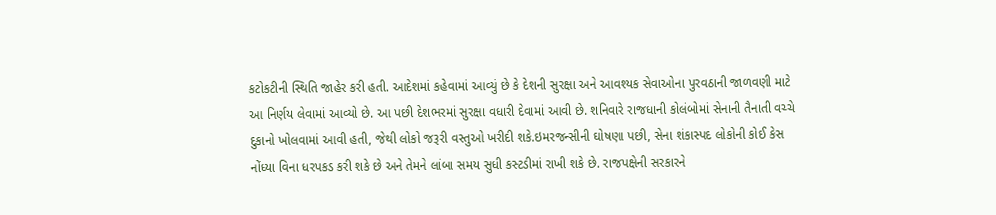કટોકટીની સ્થિતિ જાહેર કરી હતી. આદેશમાં કહેવામાં આવ્યું છે કે દેશની સુરક્ષા અને આવશ્યક સેવાઓના પુરવઠાની જાળવણી માટે આ નિર્ણય લેવામાં આવ્યો છે. આ પછી દેશભરમાં સુરક્ષા વધારી દેવામાં આવી છે. શનિવારે રાજધાની કોલંબોમાં સેનાની તૈનાતી વચ્ચે દુકાનો ખોલવામાં આવી હતી, જેથી લોકો જરૂરી વસ્તુઓ ખરીદી શકે.ઇમરજન્સીની ઘોષણા પછી, સેના શંકાસ્પદ લોકોની કોઈ કેસ નોંધ્યા વિના ધરપકડ કરી શકે છે અને તેમને લાંબા સમય સુધી કસ્ટડીમાં રાખી શકે છે. રાજપક્ષેની સરકારને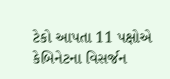ટેકો આપતા 11 પક્ષોએ કેબિનેટના વિસર્જન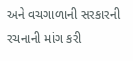અને વચગાળાની સરકારની રચનાની માંગ કરી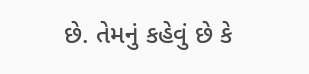છે. તેમનું કહેવું છે કે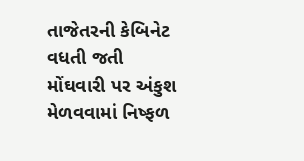તાજેતરની કેબિનેટ વધતી જતી મોંઘવારી પર અંકુશ મેળવવામાં નિષ્ફળ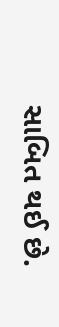સાબિત થઈ છે.